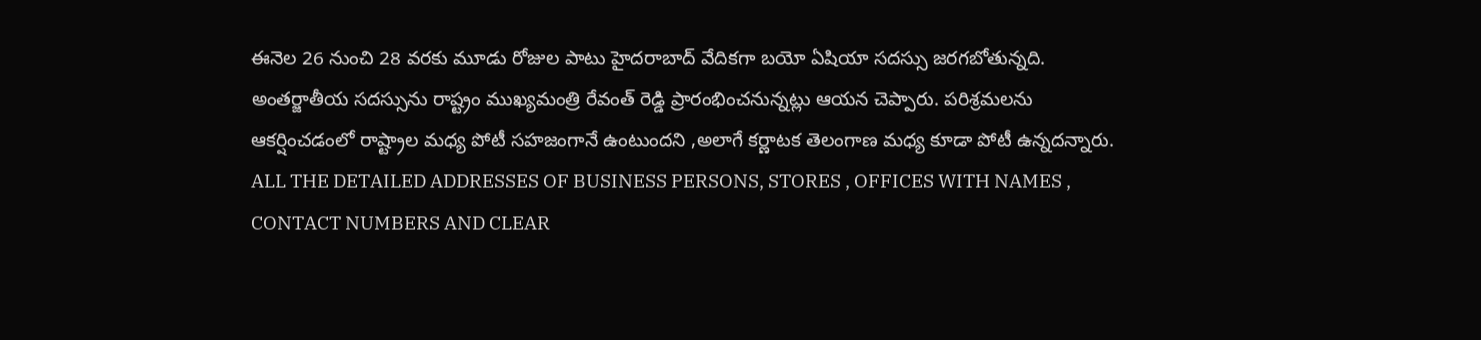ఈనెల 26 నుంచి 28 వరకు మూడు రోజుల పాటు హైదరాబాద్ వేదికగా బయో ఏషియా సదస్సు జరగబోతున్నది. అంతర్జాతీయ సదస్సును రాష్ట్రం ముఖ్యమంత్రి రేవంత్ రెడ్డి ప్రారంభించనున్నట్లు ఆయన చెప్పారు. పరిశ్రమలను ఆకర్షించడంలో రాష్ట్రాల మధ్య పోటీ సహజంగానే ఉంటుందని ,అలాగే కర్ణాటక తెలంగాణ మధ్య కూడా పోటీ ఉన్నదన్నారు.
ALL THE DETAILED ADDRESSES OF BUSINESS PERSONS, STORES , OFFICES WITH NAMES , CONTACT NUMBERS AND CLEAR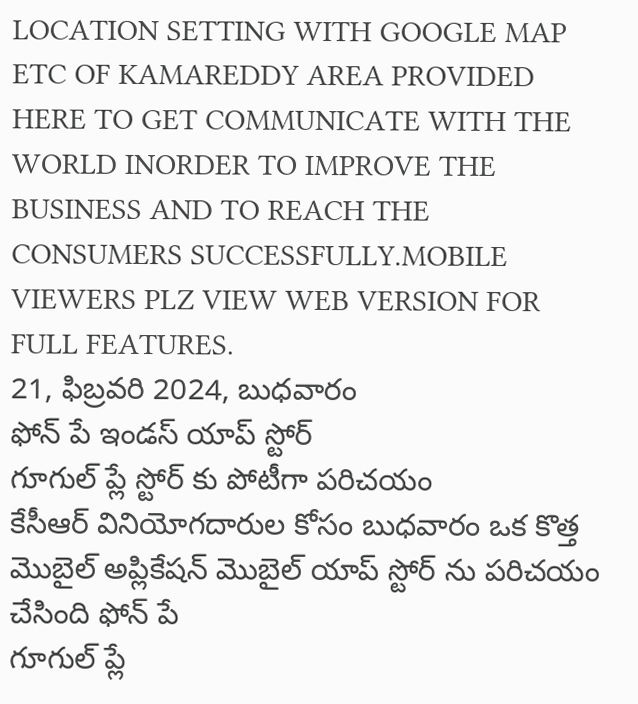LOCATION SETTING WITH GOOGLE MAP ETC OF KAMAREDDY AREA PROVIDED HERE TO GET COMMUNICATE WITH THE WORLD INORDER TO IMPROVE THE BUSINESS AND TO REACH THE CONSUMERS SUCCESSFULLY.MOBILE VIEWERS PLZ VIEW WEB VERSION FOR FULL FEATURES.
21, ఫిబ్రవరి 2024, బుధవారం
ఫోన్ పే ఇండస్ యాప్ స్టోర్
గూగుల్ ప్లే స్టోర్ కు పోటీగా పరిచయం
కేసీఆర్ వినియోగదారుల కోసం బుధవారం ఒక కొత్త మొబైల్ అప్లికేషన్ మొబైల్ యాప్ స్టోర్ ను పరిచయం చేసింది ఫోన్ పే
గూగుల్ ప్లే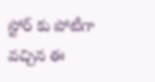స్టోర్ కు పోటీగా వచ్చిన ఈ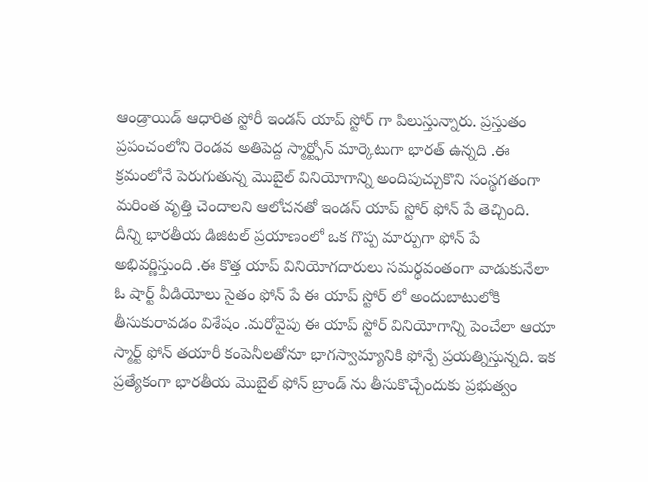ఆండ్రాయిడ్ ఆధారిత స్టోరీ ఇండస్ యాప్ స్టోర్ గా పిలుస్తున్నారు. ప్రస్తుతం ప్రపంచంలోని రెండవ అతిపెద్ద స్మార్ట్ఫోన్ మార్కెటుగా భారత్ ఉన్నది .ఈ క్రమంలోనే పెరుగుతున్న మొబైల్ వినియోగాన్ని అందిపుచ్చుకొని సంస్థగతంగా మరింత వృత్తి చెందాలని ఆలోచనతో ఇండస్ యాప్ స్టోర్ ఫోన్ పే తెచ్చింది. దీన్ని భారతీయ డిజిటల్ ప్రయాణంలో ఒక గొప్ప మార్పుగా ఫోన్ పే అభివర్ణిస్తుంది .ఈ కొత్త యాప్ వినియోగదారులు సమర్థవంతంగా వాడుకునేలా ఓ షార్ట్ వీడియోలు సైతం ఫోన్ పే ఈ యాప్ స్టోర్ లో అందుబాటులోకి తీసుకురావడం విశేషం .మరోవైపు ఈ యాప్ స్టోర్ వినియోగాన్ని పెంచేలా ఆయా స్మార్ట్ ఫోన్ తయారీ కంపెనీలతోనూ భాగస్వామ్యానికి ఫోన్పే ప్రయత్నిస్తున్నది. ఇక ప్రత్యేకంగా భారతీయ మొబైల్ ఫోన్ బ్రాండ్ ను తీసుకొచ్చేందుకు ప్రభుత్వం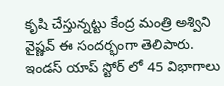కృషి చేస్తున్నట్టు కేంద్ర మంత్రి అశ్విని వైష్ణవ్ ఈ సందర్భంగా తెలిపారు.
ఇండస్ యాప్ స్టోర్ లో 45 విభాగాలు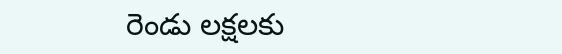రెండు లక్షలకు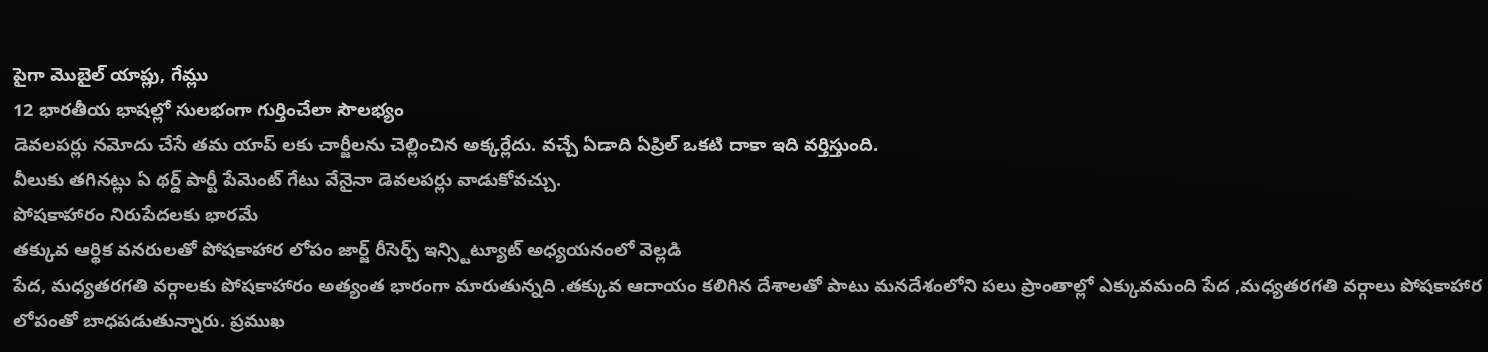పైగా మొబైల్ యాప్లు, గేమ్లు
12 భారతీయ భాషల్లో సులభంగా గుర్తించేలా సౌలభ్యం
డెవలపర్లు నమోదు చేసే తమ యాప్ లకు చార్జీలను చెల్లించిన అక్కర్లేదు. వచ్చే ఏడాది ఏప్రిల్ ఒకటి దాకా ఇది వర్తిస్తుంది.
వీలుకు తగినట్లు ఏ థర్డ్ పార్టీ పేమెంట్ గేటు వేనైనా డెవలపర్లు వాడుకోవచ్చు.
పోషకాహారం నిరుపేదలకు భారమే
తక్కువ ఆర్థిక వనరులతో పోషకాహార లోపం జార్జ్ రీసెర్చ్ ఇన్స్టిట్యూట్ అధ్యయనంలో వెల్లడి
పేద, మధ్యతరగతి వర్గాలకు పోషకాహారం అత్యంత భారంగా మారుతున్నది .తక్కువ ఆదాయం కలిగిన దేశాలతో పాటు మనదేశంలోని పలు ప్రాంతాల్లో ఎక్కువమంది పేద ,మధ్యతరగతి వర్గాలు పోషకాహార లోపంతో బాధపడుతున్నారు. ప్రముఖ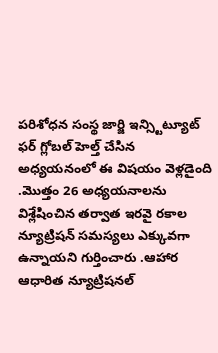పరిశోధన సంస్థ జార్జి ఇన్స్టిట్యూట్ ఫర్ గ్లోబల్ హెల్త్ చేసిన అధ్యయనంలో ఈ విషయం వెళ్లడైంది .మొత్తం 26 అధ్యయనాలను విశ్లేషించిన తర్వాత ఇరవై రకాల న్యూట్రిషన్ సమస్యలు ఎక్కువగా ఉన్నాయని గుర్తించారు .ఆహార ఆధారిత న్యూట్రిషనల్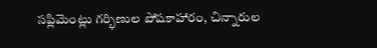సప్లిమెంట్లు గర్భిణుల పోషకాహారం, చిన్నారుల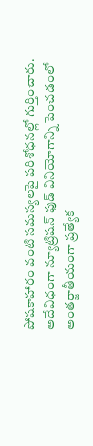పోషకాహారం వంటి సమస్యలపై పరిశోధనల్లో గుర్తించారు. అదేవిధంగా న్యూట్రిషన్ ఫుడ్ వినియోగాన్ని పెంచడంలో అంతర్జాతీయంగా ప్రత్యేక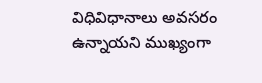విధివిధానాలు అవసరం ఉన్నాయని ముఖ్యంగా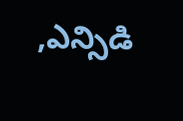,ఎన్సిడి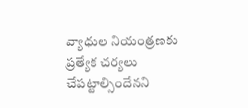వ్యాధుల నియంత్రణకు ప్రత్యేక చర్యలు చేపట్టాల్సిందేనని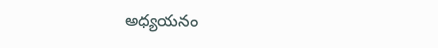అధ్యయనం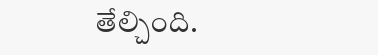తేల్చింది.